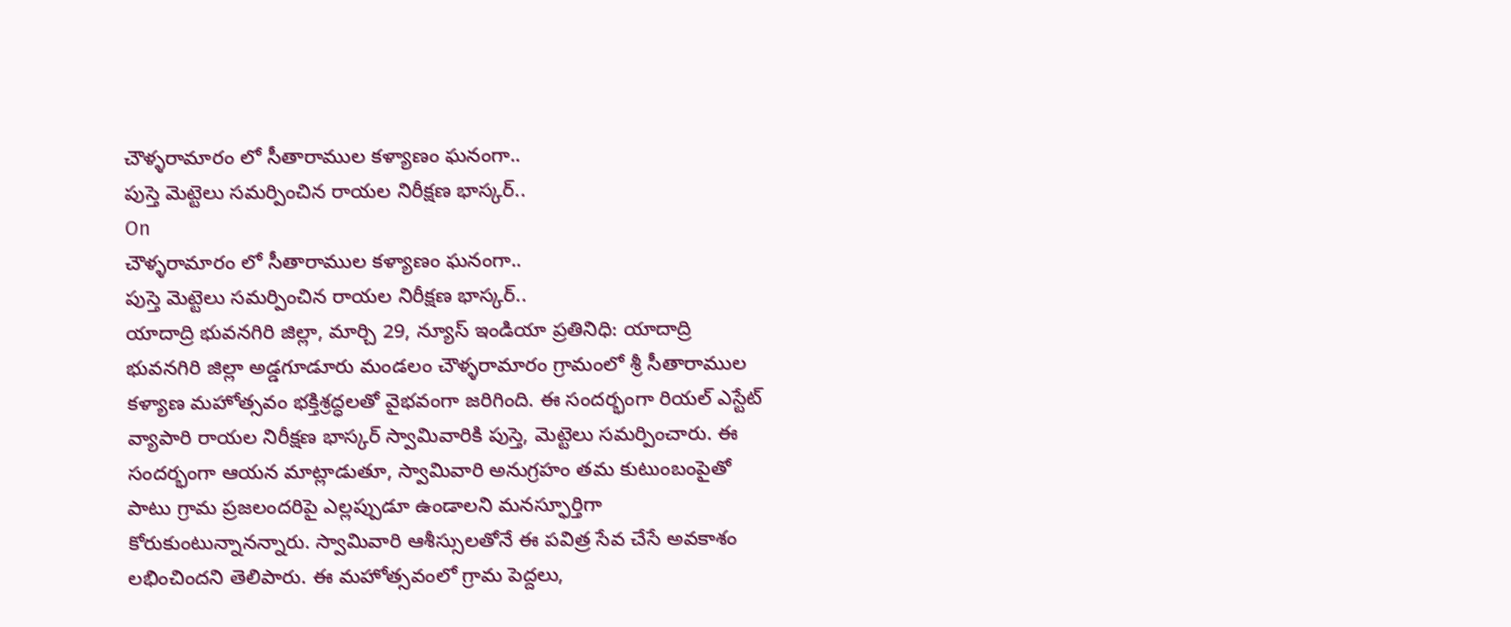చౌళ్ళరామారం లో సీతారాముల కళ్యాణం ఘనంగా..
పుస్తె మెట్టెలు సమర్పించిన రాయల నిరీక్షణ భాస్కర్..
On
చౌళ్ళరామారం లో సీతారాముల కళ్యాణం ఘనంగా..
పుస్తె మెట్టెలు సమర్పించిన రాయల నిరీక్షణ భాస్కర్..
యాదాద్రి భువనగిరి జిల్లా, మార్చి 29, న్యూస్ ఇండియా ప్రతినిధి: యాదాద్రి భువనగిరి జిల్లా అడ్డగూడూరు మండలం చౌళ్ళరామారం గ్రామంలో శ్రీ సీతారాముల కళ్యాణ మహోత్సవం భక్తిశ్రద్ధలతో వైభవంగా జరిగింది. ఈ సందర్భంగా రియల్ ఎస్టేట్ వ్యాపారి రాయల నిరీక్షణ భాస్కర్ స్వామివారికి పుస్తె, మెట్టెలు సమర్పించారు. ఈ సందర్భంగా ఆయన మాట్లాడుతూ, స్వామివారి అనుగ్రహం తమ కుటుంబంపైతో పాటు గ్రామ ప్రజలందరిపై ఎల్లప్పుడూ ఉండాలని మనస్ఫూర్తిగా కోరుకుంటున్నానన్నారు. స్వామివారి ఆశీస్సులతోనే ఈ పవిత్ర సేవ చేసే అవకాశం లభించిందని తెలిపారు. ఈ మహోత్సవంలో గ్రామ పెద్దలు,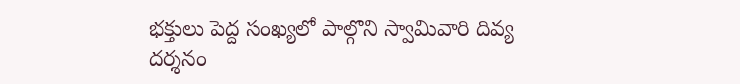భక్తులు పెద్ద సంఖ్యలో పాల్గొని స్వామివారి దివ్య దర్శనం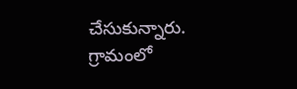చేసుకున్నారు. గ్రామంలో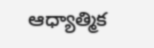ఆధ్యాత్మిక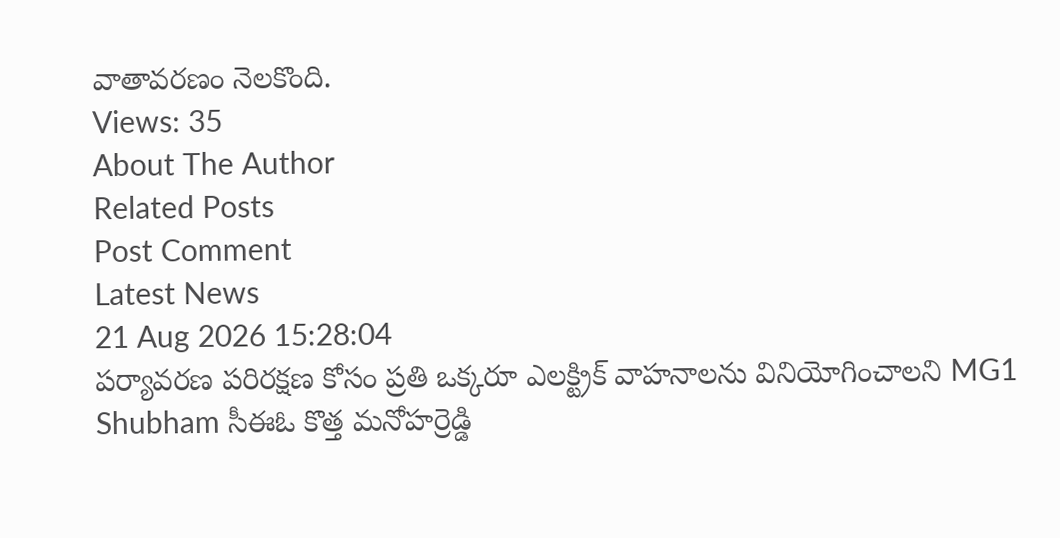వాతావరణం నెలకొంది.
Views: 35
About The Author
Related Posts
Post Comment
Latest News
21 Aug 2026 15:28:04
పర్యావరణ పరిరక్షణ కోసం ప్రతి ఒక్కరూ ఎలక్ట్రిక్ వాహనాలను వినియోగించాలని MG1 Shubham సీఈఓ కొత్త మనోహర్రెడ్డి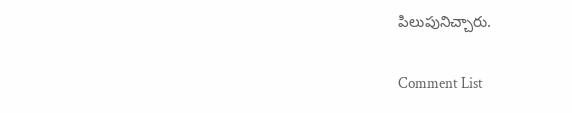పిలుపునిచ్చారు.

Comment List